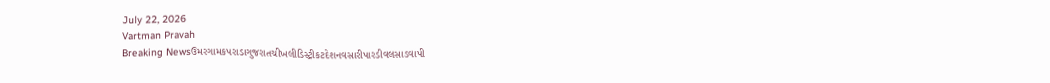July 22, 2026
Vartman Pravah
Breaking Newsઉમરગામકપરાડાગુજરાતચીખલીડિસ્ટ્રીકટદેશનવસારીપારડીવલસાડવાપી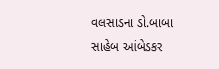વલસાડના ડો.બાબા સાહેબ આંબેડકર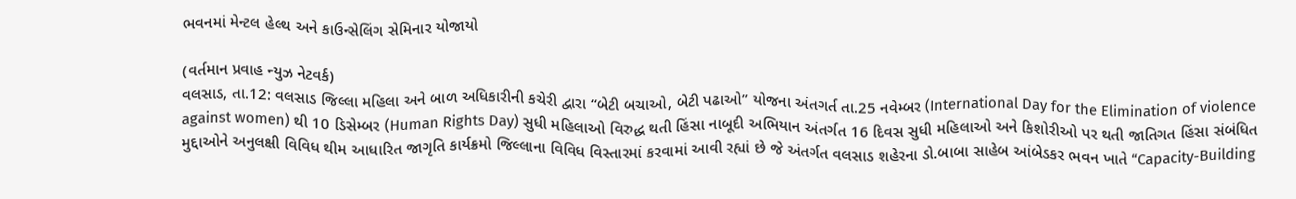ભવનમાં મેન્‍ટલ હેલ્‍થ અને કાઉન્‍સેલિંગ સેમિનાર યોજાયો

(વર્તમાન પ્રવાહ ન્‍યુઝ નેટવર્ક)
વલસાડ, તા.12: વલસાડ જિલ્લા મહિલા અને બાળ અધિકારીની કચેરી દ્વારા ‘‘બેટી બચાઓ, બેટી પઢાઓ” યોજના અંતગર્ત તા.25 નવેમ્‍બર (International Day for the Elimination of violence against women) થી 10 ડિસેમ્‍બર (Human Rights Day) સુધી મહિલાઓ વિરુદ્ધ થતી હિંસા નાબૂદી અભિયાન અંતર્ગત 16 દિવસ સુધી મહિલાઓ અને કિશોરીઓ પર થતી જાતિગત હિંસા સંબંધિત મુદ્દાઓને અનુલક્ષી વિવિધ થીમ આધારિત જાગૃતિ કાર્યક્રમો જિલ્લાના વિવિધ વિસ્‍તારમાં કરવામાં આવી રહ્યાં છે જે અંતર્ગત વલસાડ શહેરના ડો.બાબા સાહેબ આંબેડકર ભવન ખાતે “Capacity-Building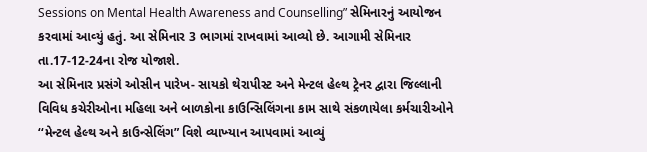Sessions on Mental Health Awareness and Counselling” સેમિનારનું આયોજન કરવામાં આવ્‍યું હતું. આ સેમિનાર 3 ભાગમાં રાખવામાં આવ્‍યો છે. આગામી સેમિનાર તા.17-12-24ના રોજ યોજાશે.
આ સેમિનાર પ્રસંગે ઓસીન પારેખ- સાયકો થેરાપીસ્‍ટ અને મેન્‍ટલ હેલ્‍થ ટ્રેનર દ્વારા જિલ્લાની વિવિધ કચેરીઓના મહિલા અને બાળકોના કાઉન્‍સિલિંગના કામ સાથે સંકળાયેલા કર્મચારીઓને ‘‘મેન્‍ટલ હેલ્‍થ અને કાઉન્‍સેલિંગ” વિશે વ્‍યાખ્‍યાન આપવામાં આવ્‍યું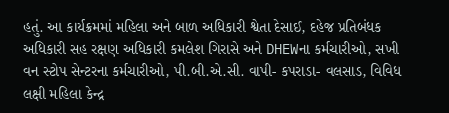હતું. આ કાર્યક્રમમાં મહિલા અને બાળ અધિકારી શ્વેતા દેસાઈ, દહેજ પ્રતિબંધક અધિકારી સહ રક્ષણ અધિકારી કમલેશ ગિરાસે અને DHEWના કર્મચારીઓ, સખી વન સ્‍ટોપ સેન્‍ટરના કર્મચારીઓ, પી.બી.એ.સી. વાપી- કપરાડા- વલસાડ, વિવિધ લક્ષી મહિલા કેન્‍દ્ર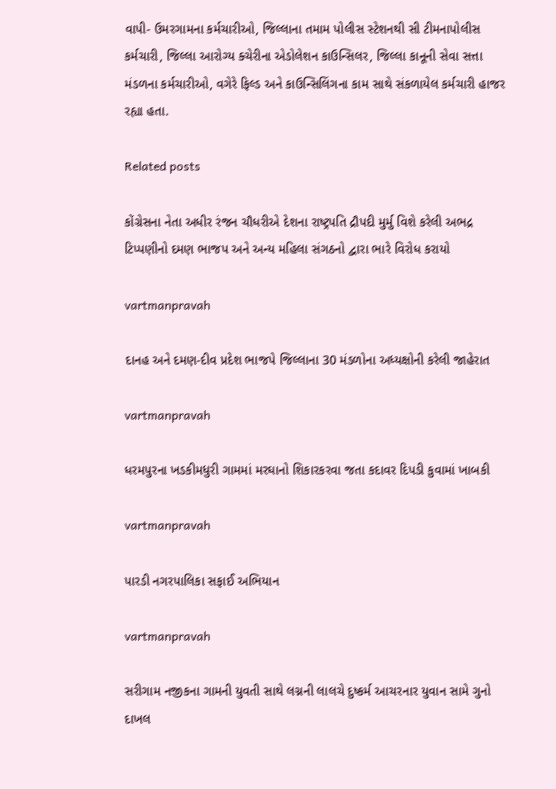વાપી- ઉમરગામના કર્મચારીઓ, જિલ્લાના તમામ પોલીસ સ્‍ટેશનથી સી ટીમનાપોલીસ કર્મચારી, જિલ્લા આરોગ્‍ય ક્‍ચેરીના એડોલેશન કાઉન્‍સિલર, જિલ્લા કાનૂની સેવા સત્તા મંડળના કર્મચારીઓ, વગેરે ફિલ્‍ડ અને કાઉન્‍સિલિંગના કામ સાથે સંકળાયેલ કર્મચારી હાજર રહ્યા હતા.

Related posts

કોંગ્રેસના નેતા અધીર રંજન ચૌધરીએ દેશના રાષ્‍ટ્રપતિ દ્રૌપદી મુર્મુ વિશે કરેલી અભદ્ર ટિપ્‍પણીનો દમણ ભાજપ અને અન્‍ય મહિલા સંગઠનો દ્વારા ભારે વિરોધ કરાયો

vartmanpravah

દાનહ અને દમણ-દીવ પ્રદેશ ભાજપે જિલ્લાના 30 મંડળોના અધ્‍યક્ષોની કરેલી જાહેરાત

vartmanpravah

ધરમપુરના ખડકીમધુરી ગામમાં મરઘાનો શિકારકરવા જતા કદાવર દિપડી કુવામાં ખાબકી

vartmanpravah

પારડી નગરપાલિકા સફાઈ અભિયાન

vartmanpravah

સરીગામ નજીકના ગામની યુવતી સાથે લગ્નની લાલચે દુષ્‍કર્મ આચરનાર યુવાન સામે ગુનો દાખલ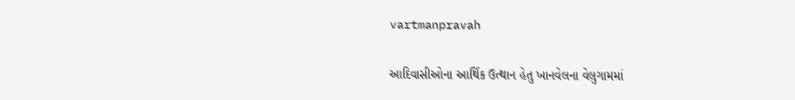vartmanpravah

આદિવાસીઓના આર્થિક ઉત્‍થાન હેતુ ખાનવેલના વેલુગામમાં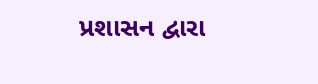પ્રશાસન દ્વારા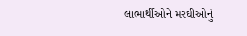લાભાર્થીઓને મરઘીઓનું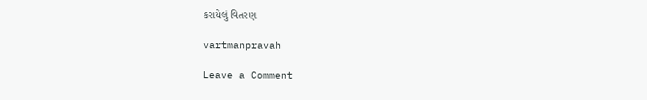કરાયેલું વિતરણ

vartmanpravah

Leave a Comment